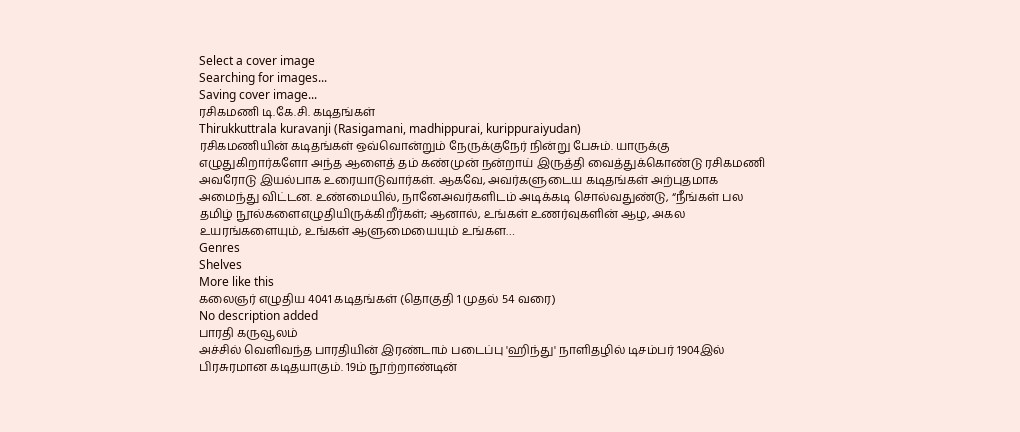Select a cover image
Searching for images...
Saving cover image...
ரசிகமணி டி.கே.சி. கடிதங்கள்
Thirukkuttrala kuravanji (Rasigamani, madhippurai, kurippuraiyudan)
ரசிகமணியின் கடிதங்கள் ஒவ்வொன்றும் நேருக்குநேர் நின்று பேசும். யாருக்கு எழுதுகிறார்களோ அந்த ஆளைத் தம் கண்முன் நன்றாய் இருத்தி வைத்துக்கொண்டு ரசிகமணி அவரோடு இயல்பாக உரையாடுவார்கள். ஆகவே, அவர்களுடைய கடிதங்கள் அற்புதமாக அமைந்து விட்டன. உண்மையில், நானேஅவர்களிடம் அடிக்கடி சொல்வதுண்டு, “நீங்கள் பல தமிழ் நூல்களைஎழுதியிருக்கிறீர்கள்; ஆனால், உங்கள் உணர்வுகளின் ஆழ, அகல உயரங்களையும், உங்கள் ஆளுமையையும் உங்கள…
Genres
Shelves
More like this
கலைஞர் எழுதிய 4041 கடிதங்கள் (தொகுதி 1 முதல் 54 வரை)
No description added
பாரதி கருவூலம்
அச்சில் வெளிவந்த பாரதியின் இரண்டாம் படைப்பு 'ஹிந்து' நாளிதழில் டிசம்பர் 1904இல் பிரசுரமான கடிதயாகும். 19ம் நூற்றாண்டின்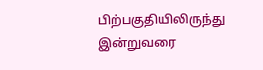பிற்பகுதியிலிருந்து இன்றுவரை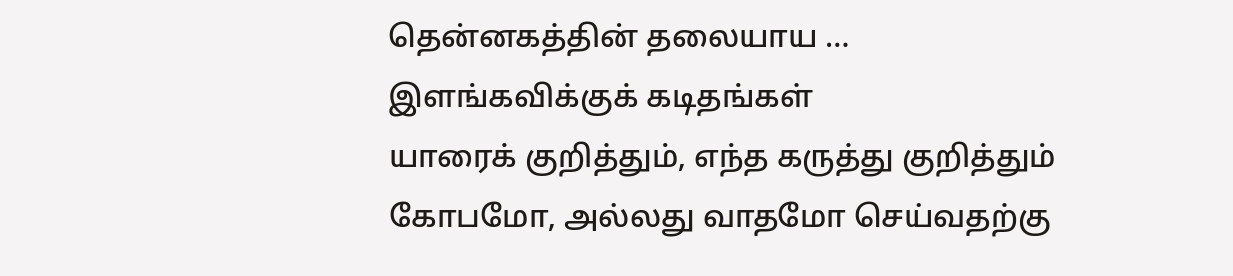தென்னகத்தின் தலையாய …
இளங்கவிக்குக் கடிதங்கள்
யாரைக் குறித்தும், எந்த கருத்து குறித்தும் கோபமோ, அல்லது வாதமோ செய்வதற்கு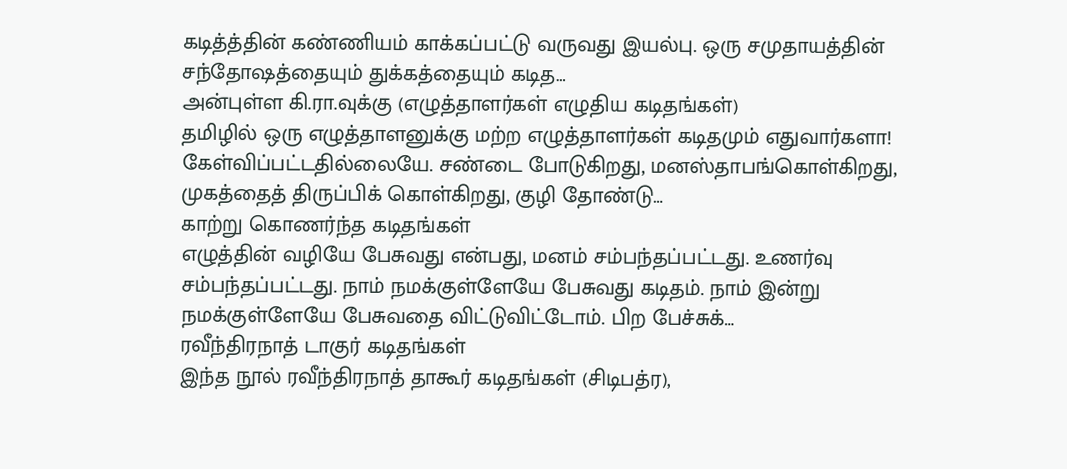கடித்த்தின் கண்ணியம் காக்கப்பட்டு வருவது இயல்பு. ஒரு சமுதாயத்தின் சந்தோஷத்தையும் துக்கத்தையும் கடித…
அன்புள்ள கி.ரா.வுக்கு (எழுத்தாளர்கள் எழுதிய கடிதங்கள்)
தமிழில் ஒரு எழுத்தாளனுக்கு மற்ற எழுத்தாளர்கள் கடிதமும் எதுவார்களா! கேள்விப்பட்டதில்லையே. சண்டை போடுகிறது, மனஸ்தாபங்கொள்கிறது, முகத்தைத் திருப்பிக் கொள்கிறது, குழி தோண்டு…
காற்று கொணர்ந்த கடிதங்கள்
எழுத்தின் வழியே பேசுவது என்பது, மனம் சம்பந்தப்பட்டது. உணர்வு சம்பந்தப்பட்டது. நாம் நமக்குள்ளேயே பேசுவது கடிதம். நாம் இன்று நமக்குள்ளேயே பேசுவதை விட்டுவிட்டோம். பிற பேச்சுக்…
ரவீந்திரநாத் டாகுர் கடிதங்கள்
இந்த நூல் ரவீந்திரநாத் தாகூர் கடிதங்கள் (சிடிபத்ர),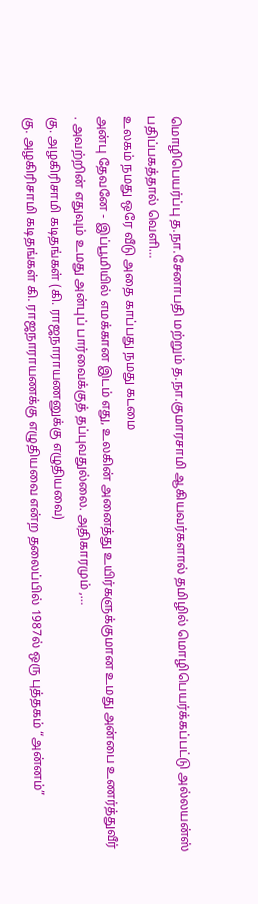மொழிபெயர்ப்பு த.நா.சேனாபதி மற்றும் த.நா.குமாரசாமி ஆகியவர்களால் தமிழில் மொழிபெயர்க்கப்பட்டு அல்லயன்ஸ் பதிப்பகத்தால் வெளி…
உலகம் நமது ஒரே வீடு அதை காப்பது நமது கடமை
அன்பு தேவனே - இப்பூமியில் எமக்கான இடம் எது, உலகின் அனைத்து உயிர்களுக்குமான உமது அன்பை உணர்த்துவீர் . அவற்றின் எதுவும் உமது அன்புப் பார்வைக்குத் தப்புவதுல்லை. அதிகாரமும் ,…
கு. அழகிரிசாமி கடிதங்கள் (கி. ராஜநாராயணனுக்கு எழுதியவை)
கு. அழகிரிசாமி கடிதங்கள் கி. ராஜநாராயணக்கு எழுதியவை என்ற தலைப்பில் 1987ல் ஒரு புத்தகம் “அன்னம்”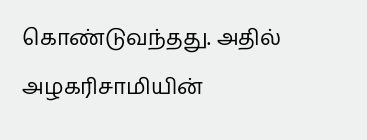கொண்டுவந்தது. அதில் அழகரிசாமியின்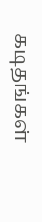கடிதங்கள்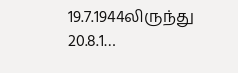19.7.1944லிருந்து 20.8.1…